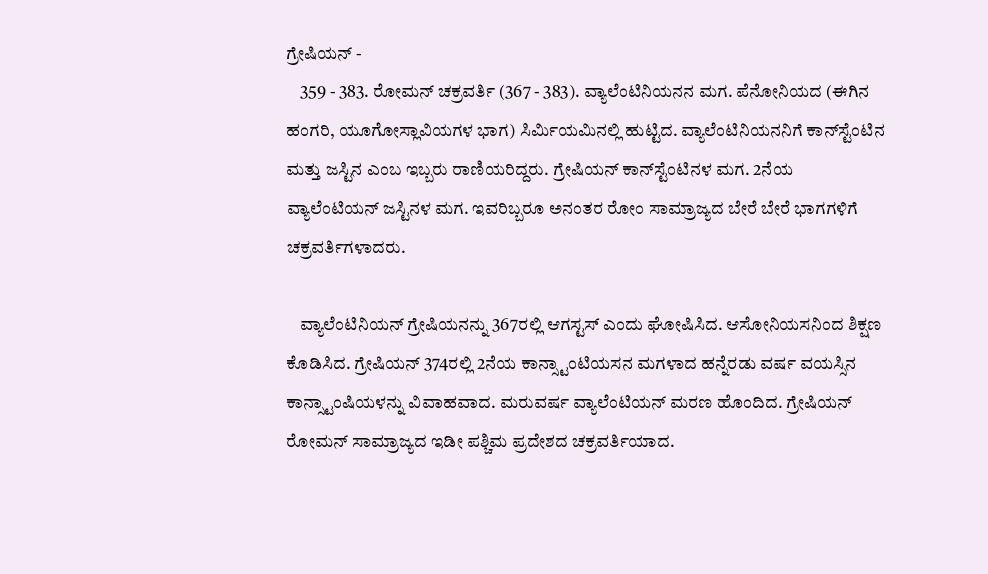ಗ್ರೇಷಿಯನ್ -
    359 - 383. ರೋಮನ್ ಚಕ್ರವರ್ತಿ (367 - 383). ವ್ಯಾಲೆಂಟಿನಿಯನನ ಮಗ. ಪೆನೋನಿಯದ (ಈಗಿನ ಹಂಗರಿ, ಯೂಗೋಸ್ಲಾವಿಯಗಳ ಭಾಗ) ಸಿರ್ಮಿಯಮಿನಲ್ಲಿ ಹುಟ್ಟಿದ. ವ್ಯಾಲೆಂಟಿನಿಯನನಿಗೆ ಕಾನ್‍ಸ್ಟೆಂಟಿನ ಮತ್ತು ಜಸ್ಟಿನ ಎಂಬ ಇಬ್ಬರು ರಾಣಿಯರಿದ್ದರು. ಗ್ರೇಷಿಯನ್ ಕಾನ್‍ಸ್ಟೆಂಟಿನಳ ಮಗ. 2ನೆಯ ವ್ಯಾಲೆಂಟಿಯನ್ ಜಸ್ಟಿನಳ ಮಗ. ಇವರಿಬ್ಬರೂ ಅನಂತರ ರೋಂ ಸಾಮ್ರಾಜ್ಯದ ಬೇರೆ ಬೇರೆ ಭಾಗಗಳಿಗೆ ಚಕ್ರವರ್ತಿಗಳಾದರು.

    ವ್ಯಾಲೆಂಟಿನಿಯನ್ ಗ್ರೇಷಿಯನನ್ನು 367ರಲ್ಲಿ ಆಗಸ್ಟಸ್ ಎಂದು ಘೋಷಿಸಿದ. ಆಸೋನಿಯಸನಿಂದ ಶಿಕ್ಷಣ ಕೊಡಿಸಿದ. ಗ್ರೇಷಿಯನ್ 374ರಲ್ಲಿ 2ನೆಯ ಕಾನ್ಸ್ಟಾಂಟಿಯಸನ ಮಗಳಾದ ಹನ್ನೆರಡು ವರ್ಷ ವಯಸ್ಸಿನ ಕಾನ್ಸ್ಟಾಂಷಿಯಳನ್ನು ವಿವಾಹವಾದ. ಮರುವರ್ಷ ವ್ಯಾಲೆಂಟಿಯನ್ ಮರಣ ಹೊಂದಿದ. ಗ್ರೇಷಿಯನ್ ರೋಮನ್ ಸಾಮ್ರಾಜ್ಯದ ಇಡೀ ಪಶ್ಚಿಮ ಪ್ರದೇಶದ ಚಕ್ರವರ್ತಿಯಾದ.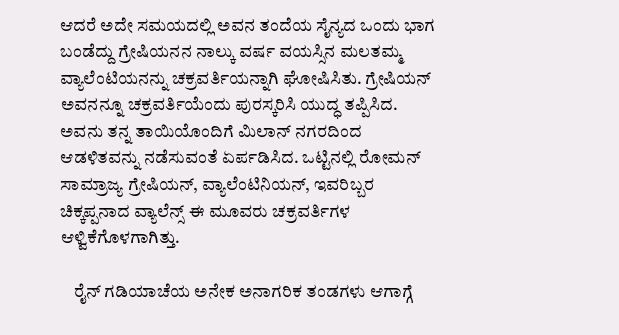ಆದರೆ ಅದೇ ಸಮಯದಲ್ಲಿ ಅವನ ತಂದೆಯ ಸೈನ್ಯದ ಒಂದು ಭಾಗ ಬಂಡೆದ್ದು ಗ್ರೇಷಿಯನನ ನಾಲ್ಕು ವರ್ಷ ವಯಸ್ಸಿನ ಮಲತಮ್ಮ ವ್ಯಾಲೆಂಟಿಯನನ್ನು ಚಕ್ರವರ್ತಿಯನ್ನಾಗಿ ಘೋಷಿಸಿತು. ಗ್ರೇಷಿಯನ್ ಅವನನ್ನೂ ಚಕ್ರವರ್ತಿಯೆಂದು ಪುರಸ್ಕರಿಸಿ ಯುದ್ಧ ತಪ್ಪಿಸಿದ. ಅವನು ತನ್ನ ತಾಯಿಯೊಂದಿಗೆ ಮಿಲಾನ್ ನಗರದಿಂದ ಆಡಳಿತವನ್ನು ನಡೆಸುವಂತೆ ಏರ್ಪಡಿಸಿದ. ಒಟ್ಟಿನಲ್ಲಿ ರೋಮನ್ ಸಾಮ್ರಾಜ್ಯ ಗ್ರೇಷಿಯನ್, ವ್ಯಾಲೆಂಟಿನಿಯನ್, ಇವರಿಬ್ಬರ ಚಿಕ್ಕಪ್ಪನಾದ ವ್ಯಾಲೆನ್ಸ್ ಈ ಮೂವರು ಚಕ್ರವರ್ತಿಗಳ ಆಳ್ವಿಕೆಗೊಳಗಾಗಿತ್ತು.

    ರೈನ್ ಗಡಿಯಾಚೆಯ ಅನೇಕ ಅನಾಗರಿಕ ತಂಡಗಳು ಆಗಾಗ್ಗೆ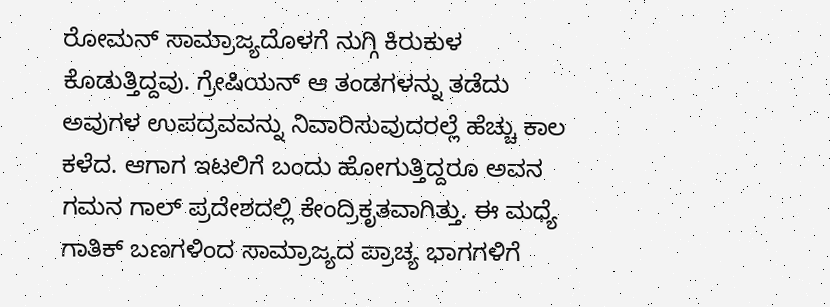ರೋಮನ್ ಸಾಮ್ರಾಜ್ಯದೊಳಗೆ ನುಗ್ಗಿ ಕಿರುಕುಳ ಕೊಡುತ್ತಿದ್ದವು. ಗ್ರೇಷಿಯನ್ ಆ ತಂಡಗಳನ್ನು ತಡೆದು ಅವುಗಳ ಉಪದ್ರವವನ್ನು ನಿವಾರಿಸುವುದರಲ್ಲೆ ಹೆಚ್ಚು ಕಾಲ ಕಳೆದ. ಆಗಾಗ ಇಟಲಿಗೆ ಬಂದು ಹೋಗುತ್ತಿದ್ದರೂ ಅವನ ಗಮನ ಗಾಲ್ ಪ್ರದೇಶದಲ್ಲಿ ಕೇಂದ್ರಿಕೃತವಾಗಿತ್ತು. ಈ ಮಧ್ಯೆ ಗಾತಿಕ್ ಬಣಗಳಿಂದ ಸಾಮ್ರಾಜ್ಯದ ಪ್ರಾಚ್ಯ ಭಾಗಗಳಿಗೆ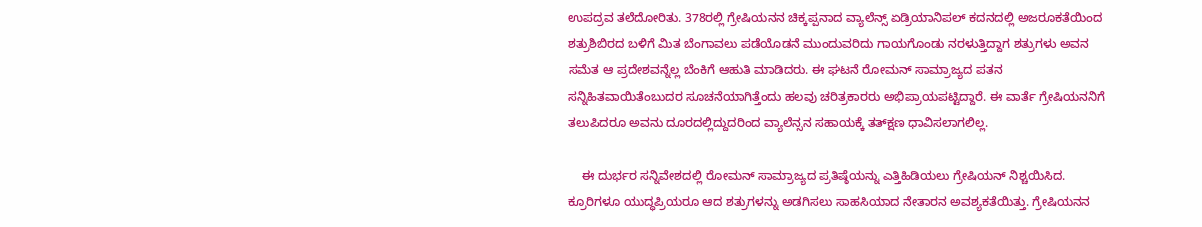ಉಪದ್ರವ ತಲೆದೋರಿತು. 378ರಲ್ಲಿ ಗ್ರೇಷಿಯನನ ಚಿಕ್ಕಪ್ಪನಾದ ವ್ಯಾಲೆನ್ಸ್ ಏಡ್ರಿಯಾನಿಪಲ್ ಕದನದಲ್ಲಿ ಅಜರೂಕತೆಯಿಂದ ಶತ್ರುಶಿಬಿರದ ಬಳಿಗೆ ಮಿತ ಬೆಂಗಾವಲು ಪಡೆಯೊಡನೆ ಮುಂದುವರಿದು ಗಾಯಗೊಂಡು ನರಳುತ್ತಿದ್ದಾಗ ಶತ್ರುಗಳು ಅವನ ಸಮೆತ ಆ ಪ್ರದೇಶವನ್ನೆಲ್ಲ ಬೆಂಕಿಗೆ ಆಹುತಿ ಮಾಡಿದರು. ಈ ಘಟನೆ ರೋಮನ್ ಸಾಮ್ರಾಜ್ಯದ ಪತನ ಸನ್ನಿಹಿತವಾಯಿತೆಂಬುದರ ಸೂಚನೆಯಾಗಿತ್ತೆಂದು ಹಲವು ಚರಿತ್ರಕಾರರು ಅಭಿಪ್ರಾಯಪಟ್ಟಿದ್ದಾರೆ. ಈ ವಾರ್ತೆ ಗ್ರೇಷಿಯನನಿಗೆ ತಲುಪಿದರೂ ಅವನು ದೂರದಲ್ಲಿದ್ದುದರಿಂದ ವ್ಯಾಲೆನ್ಸನ ಸಹಾಯಕ್ಕೆ ತತ್‍ಕ್ಷಣ ಧಾವಿಸಲಾಗಲಿಲ್ಲ.

    ಈ ದುರ್ಭರ ಸನ್ನಿವೇಶದಲ್ಲಿ ರೋಮನ್ ಸಾಮ್ರಾಜ್ಯದ ಪ್ರತಿಷ್ಠೆಯನ್ನು ಎತ್ತಿಹಿಡಿಯಲು ಗ್ರೇಷಿಯನ್ ನಿಶ್ಚಯಿಸಿದ. ಕ್ರೂರಿಗಳೂ ಯುದ್ಧಪ್ರಿಯರೂ ಆದ ಶತ್ರುಗಳನ್ನು ಅಡಗಿಸಲು ಸಾಹಸಿಯಾದ ನೇತಾರನ ಅವಶ್ಯಕತೆಯಿತ್ತು. ಗ್ರೇಷಿಯನನ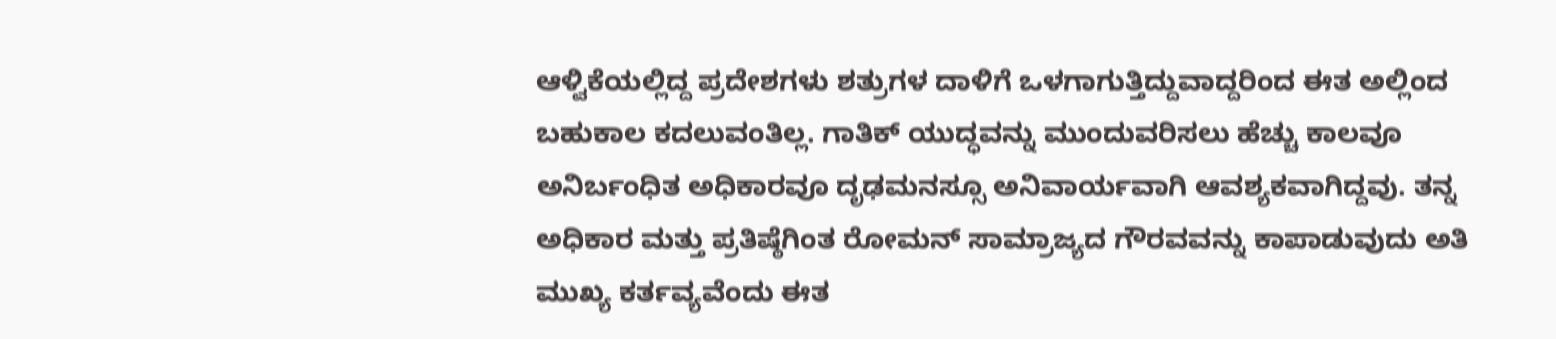ಆಳ್ವಿಕೆಯಲ್ಲಿದ್ದ ಪ್ರದೇಶಗಳು ಶತ್ರುಗಳ ದಾಳಿಗೆ ಒಳಗಾಗುತ್ತಿದ್ದುವಾದ್ದರಿಂದ ಈತ ಅಲ್ಲಿಂದ ಬಹುಕಾಲ ಕದಲುವಂತಿಲ್ಲ. ಗಾತಿಕ್ ಯುದ್ಧವನ್ನು ಮುಂದುವರಿಸಲು ಹೆಚ್ಚು ಕಾಲವೂ ಅನಿರ್ಬಂಧಿತ ಅಧಿಕಾರವೂ ದೃಢಮನಸ್ಸೂ ಅನಿವಾರ್ಯವಾಗಿ ಆವಶ್ಯಕವಾಗಿದ್ದವು. ತನ್ನ ಅಧಿಕಾರ ಮತ್ತು ಪ್ರತಿಷ್ಠೆಗಿಂತ ರೋಮನ್ ಸಾಮ್ರಾಜ್ಯದ ಗೌರವವನ್ನು ಕಾಪಾಡುವುದು ಅತಿ ಮುಖ್ಯ ಕರ್ತವ್ಯವೆಂದು ಈತ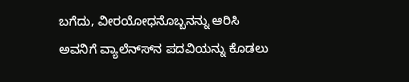ಬಗೆದು, ವೀರಯೋಧನೊಬ್ಬನನ್ನು ಆರಿಸಿ ಅವನಿಗೆ ವ್ಯಾಲೆನ್ಸ್‍ನ ಪದವಿಯನ್ನು ಕೊಡಲು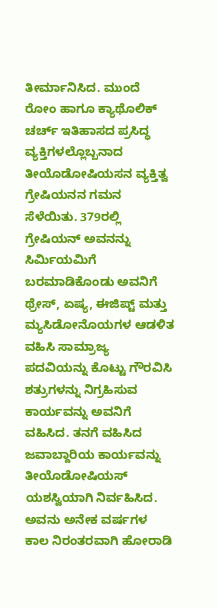ತೀರ್ಮಾನಿಸಿದ. ಮುಂದೆ ರೋಂ ಹಾಗೂ ಕ್ಯಾಥೊಲಿಕ್ ಚರ್ಚ್ ಇತಿಹಾಸದ ಪ್ರಸಿದ್ಧ ವ್ಯಕ್ತಿಗಳಲ್ಲೊಬ್ಬನಾದ ತೀಯೊಡೋಷಿಯಸನ ವ್ಯಕ್ತಿತ್ವ ಗ್ರೇಷಿಯನನ ಗಮನ ಸೆಳೆಯಿತು. 379ರಲ್ಲಿ ಗ್ರೇಷಿಯನ್ ಅವನನ್ನು ಸಿರ್ಮಿಯಮಿಗೆ ಬರಮಾಡಿಕೊಂಡು ಅವನಿಗೆ ಥ್ರೇಸ್, ಏಷ್ಯ, ಈಜಿಪ್ಟ್ ಮತ್ತು ಮ್ಯಸಿಡೋನೊಯಗಳ ಆಡಳಿತ ವಹಿಸಿ ಸಾಮ್ರಾಜ್ಯ ಪದವಿಯನ್ನು ಕೊಟ್ಟು ಗೌರವಿಸಿ ಶತ್ರುಗಳನ್ನು ನಿಗ್ರಹಿಸುವ ಕಾರ್ಯವನ್ನು ಅವನಿಗೆ ವಹಿಸಿದ. ತನಗೆ ವಹಿಸಿದ ಜವಾಬ್ದಾರಿಯ ಕಾರ್ಯವನ್ನು ತೀಯೊಡೋಷಿಯಸ್ ಯಶಸ್ವಿಯಾಗಿ ನಿರ್ವಹಿಸಿದ. ಅವನು ಅನೇಕ ವರ್ಷಗಳ ಕಾಲ ನಿರಂತರವಾಗಿ ಹೋರಾಡಿ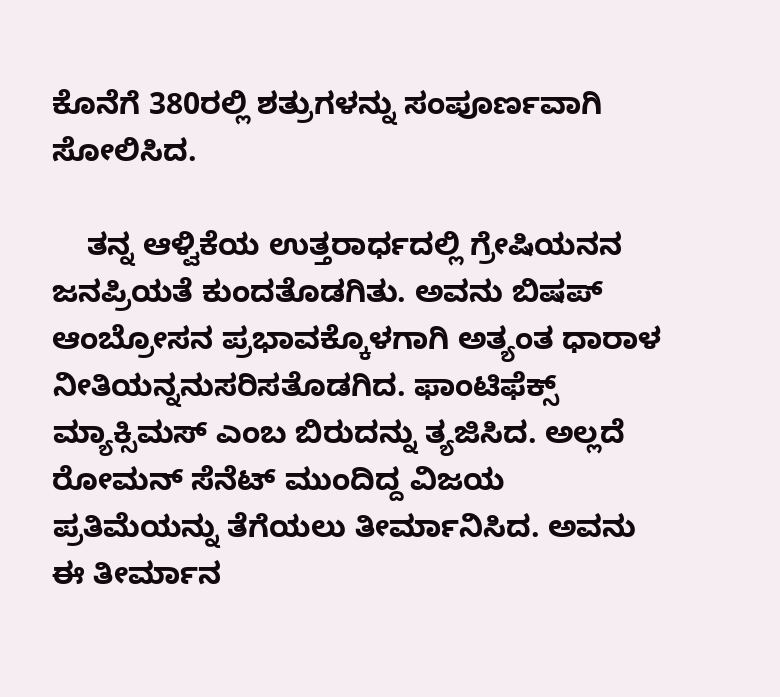ಕೊನೆಗೆ 380ರಲ್ಲಿ ಶತ್ರುಗಳನ್ನು ಸಂಪೂರ್ಣವಾಗಿ ಸೋಲಿಸಿದ.

    ತನ್ನ ಆಳ್ವಿಕೆಯ ಉತ್ತರಾರ್ಧದಲ್ಲಿ ಗ್ರೇಷಿಯನನ ಜನಪ್ರಿಯತೆ ಕುಂದತೊಡಗಿತು. ಅವನು ಬಿಷಪ್ ಆಂಬ್ರೋಸನ ಪ್ರಭಾವಕ್ಕೊಳಗಾಗಿ ಅತ್ಯಂತ ಧಾರಾಳ ನೀತಿಯನ್ನನುಸರಿಸತೊಡಗಿದ. ಫಾಂಟಿಫೆಕ್ಸ್ ಮ್ಯಾಕ್ಸಿಮಸ್ ಎಂಬ ಬಿರುದನ್ನು ತ್ಯಜಿಸಿದ. ಅಲ್ಲದೆ ರೋಮನ್ ಸೆನೆಟ್ ಮುಂದಿದ್ದ ವಿಜಯ ಪ್ರತಿಮೆಯನ್ನು ತೆಗೆಯಲು ತೀರ್ಮಾನಿಸಿದ. ಅವನು ಈ ತೀರ್ಮಾನ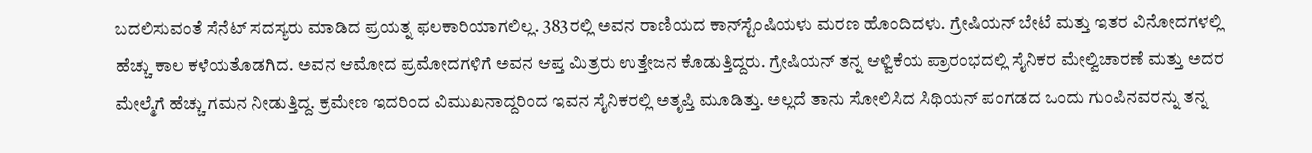ಬದಲಿಸುವಂತೆ ಸೆನೆಟ್ ಸದಸ್ಯರು ಮಾಡಿದ ಪ್ರಯತ್ನ ಫಲಕಾರಿಯಾಗಲಿಲ್ಲ. 383ರಲ್ಲಿ ಅವನ ರಾಣಿಯದ ಕಾನ್‍ಸ್ಟೆಂಷಿಯಳು ಮರಣ ಹೊಂದಿದಳು. ಗ್ರೇಷಿಯನ್ ಬೇಟೆ ಮತ್ತು ಇತರ ವಿನೋದಗಳಲ್ಲಿ ಹೆಚ್ಚು ಕಾಲ ಕಳೆಯತೊಡಗಿದ. ಅವನ ಆಮೋದ ಪ್ರಮೋದಗಳಿಗೆ ಅವನ ಆಪ್ತ ಮಿತ್ರರು ಉತ್ತೇಜನ ಕೊಡುತ್ತಿದ್ದರು. ಗ್ರೇಷಿಯನ್ ತನ್ನ ಆಳ್ವಿಕೆಯ ಪ್ರಾರಂಭದಲ್ಲಿ ಸೈನಿಕರ ಮೇಲ್ವಿಚಾರಣೆ ಮತ್ತು ಅದರ ಮೇಲ್ಮೆಗೆ ಹೆಚ್ಚು ಗಮನ ನೀಡುತ್ತಿದ್ದ. ಕ್ರಮೇಣ ಇದರಿಂದ ವಿಮುಖನಾದ್ದರಿಂದ ಇವನ ಸೈನಿಕರಲ್ಲಿ ಅತೃಪ್ತಿ ಮೂಡಿತ್ತು. ಅಲ್ಲದೆ ತಾನು ಸೋಲಿಸಿದ ಸಿಥಿಯನ್ ಪಂಗಡದ ಒಂದು ಗುಂಪಿನವರನ್ನು ತನ್ನ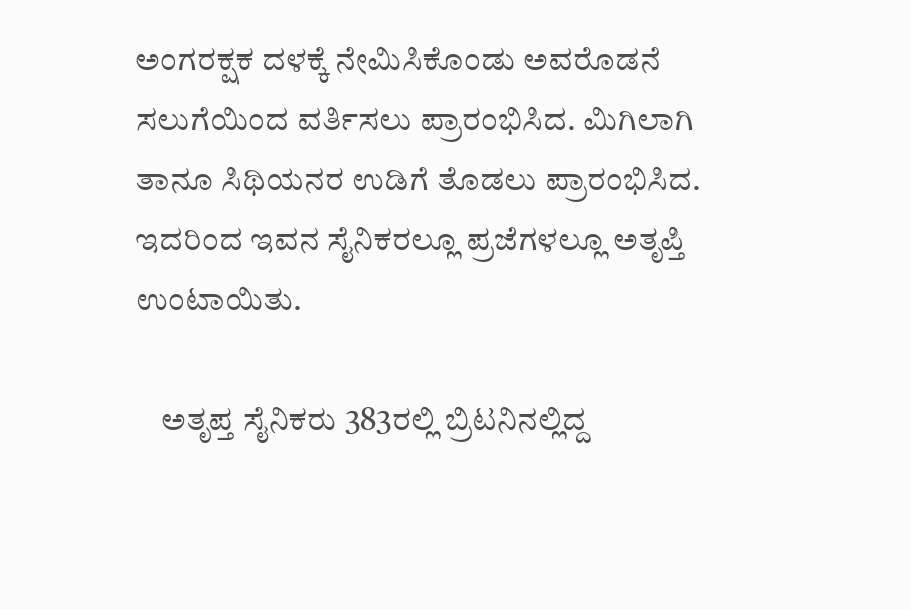ಅಂಗರಕ್ಷಕ ದಳಕ್ಕೆ ನೇಮಿಸಿಕೊಂಡು ಅವರೊಡನೆ ಸಲುಗೆಯಿಂದ ವರ್ತಿಸಲು ಪ್ರಾರಂಭಿಸಿದ. ಮಿಗಿಲಾಗಿ ತಾನೂ ಸಿಥಿಯನರ ಉಡಿಗೆ ತೊಡಲು ಪ್ರಾರಂಭಿಸಿದ. ಇದರಿಂದ ಇವನ ಸೈನಿಕರಲ್ಲೂ ಪ್ರಜೆಗಳಲ್ಲೂ ಅತೃಪ್ತಿ ಉಂಟಾಯಿತು.

    ಅತೃಪ್ತ ಸೈನಿಕರು 383ರಲ್ಲಿ ಬ್ರಿಟನಿನಲ್ಲಿದ್ದ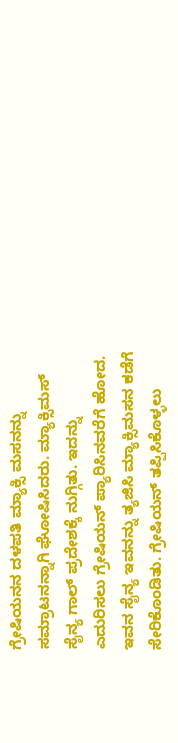ಗ್ರೇಷಿಯನನ ದಳಪತಿ ಮ್ಯಾಕ್ಸಿ ಮಸನನ್ನು ಸಮ್ರಾಟನನ್ನಾಗಿ ಘೋಷಿಸಿದರು. ಮ್ಯಾಕ್ಸಿಮಸ್ ಸೈನ್ಯ ಗಾಲ್ ಪ್ರದೇಶಕ್ಕೆ ನುಗ್ಗಿತು. ಇದನ್ನು ಎದುರಿಸಲು ಗ್ರೇಷಿಯನ್ ಪ್ಯಾರಿಸಿನವರೆಗೆ ಹೋದ. ಇವನ ಸೈನ್ಯ ಇವನನ್ನು ತ್ಯಜಿಸಿ ಮ್ಯಾಕ್ಸಿಮಸನ ಕಡೆಗೆ ಸೇರಿಕೊಂಡಿತು. ಗ್ರೇಷಿಯನ್ ತಪ್ಪಿಸಿಕೊಳ್ಳಲು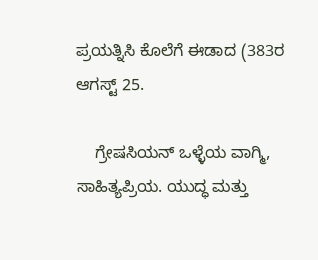ಪ್ರಯತ್ನಿಸಿ ಕೊಲೆಗೆ ಈಡಾದ (383ರ ಆಗಸ್ಟ್ 25.

    ಗ್ರೇಷಸಿಯನ್ ಒಳ್ಳೆಯ ವಾಗ್ಮಿ, ಸಾಹಿತ್ಯಪ್ರಿಯ. ಯುದ್ಧ ಮತ್ತು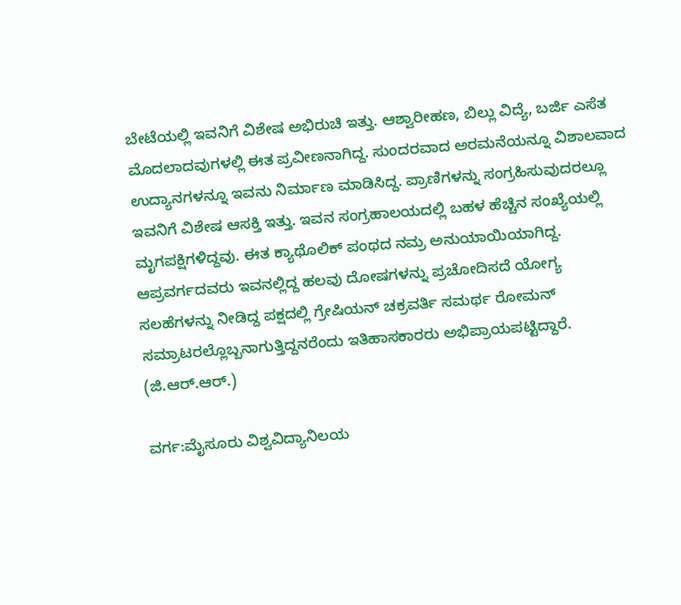ಬೇಟೆಯಲ್ಲಿ ಇವನಿಗೆ ವಿಶೇಷ ಅಭಿರುಚಿ ಇತ್ತು. ಆಶ್ವಾರೀಹಣ, ಬಿಲ್ಲು ವಿದ್ಯೆ, ಬರ್ಜಿ ಎಸೆತ ಮೊದಲಾದವುಗಳಲ್ಲಿ ಈತ ಪ್ರವೀಣನಾಗಿದ್ದ. ಸುಂದರವಾದ ಅರಮನೆಯನ್ನೂ ವಿಶಾಲವಾದ ಉದ್ಯಾನಗಳನ್ನೂ ಇವನು ನಿರ್ಮಾಣ ಮಾಡಿಸಿದ್ದ. ಪ್ರಾಣಿಗಳನ್ನು ಸಂಗ್ರಹಿಸುವುದರಲ್ಲೂ ಇವನಿಗೆ ವಿಶೇಷ ಆಸಕ್ತಿ ಇತ್ತು. ಇವನ ಸಂಗ್ರಹಾಲಯದಲ್ಲಿ ಬಹಳ ಹೆಚ್ಚಿನ ಸಂಖ್ಯೆಯಲ್ಲಿ ಮೃಗಪಕ್ಷಿಗಳಿದ್ದವು. ಈತ ಕ್ಯಾಥೊಲಿಕ್ ಪಂಥದ ನಮ್ರ ಅನುಯಾಯಿಯಾಗಿದ್ದ. ಆಪ್ರವರ್ಗದವರು ಇವನಲ್ಲಿದ್ದ ಹಲವು ದೋಷಗಳನ್ನು ಪ್ರಚೋದಿಸದೆ ಯೋಗ್ಯ ಸಲಹೆಗಳನ್ನು ನೀಡಿದ್ದ ಪಕ್ಷದಲ್ಲಿ ಗ್ರೇಷಿಯನ್ ಚಕ್ರವರ್ತಿ ಸಮರ್ಥ ರೋಮನ್ ಸಮ್ರಾಟರಲ್ಲೊಬ್ಬನಾಗುತ್ತಿದ್ದನರೆಂದು ಇತಿಹಾಸಕಾರರು ಅಭಿಪ್ರಾಯಪಟ್ಟಿದ್ದಾರೆ.
(ಜಿ.ಆರ್.ಆರ್.)

ವರ್ಗ:ಮೈಸೂರು ವಿಶ್ವವಿದ್ಯಾನಿಲಯ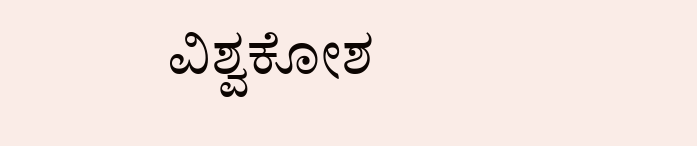ವಿಶ್ವಕೋಶ